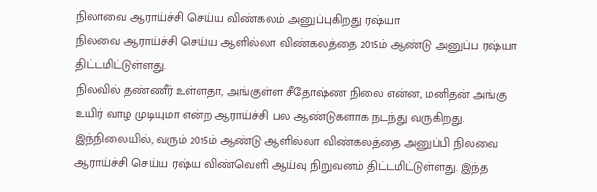நிலாவை ஆராய்ச்சி செய்ய விண்கலம் அனுப்புகிறது ரஷ்யா
நிலவை ஆராய்ச்சி செய்ய ஆளில்லா விண்கலத்தை 2015ம் ஆண்டு அனுப்ப ரஷ்யா திட்டமிட்டுள்ளது.
நிலவில் தண்ணீர் உள்ளதா, அங்குள்ள சீதோஷ்ண நிலை என்ன, மனிதன் அங்கு உயிர் வாழ முடியுமா என்ற ஆராய்ச்சி பல ஆண்டுகளாக நடந்து வருகிறது. இந்நிலையில், வரும் 2015ம் ஆண்டு ஆளில்லா விண்கலத்தை அனுப்பி நிலவை ஆராய்ச்சி செய்ய ரஷ்ய விண்வெளி ஆய்வு நிறுவனம் திட்டமிட்டுள்ளது. இந்த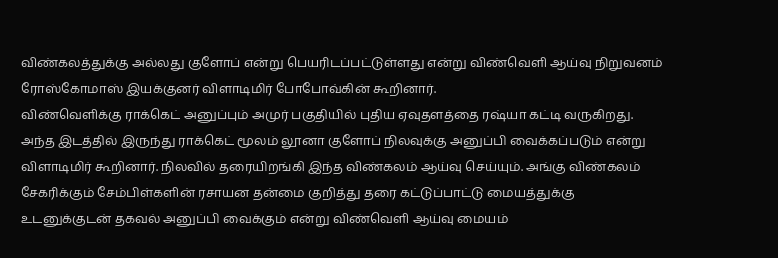விண்கலத்துக்கு அல்லது குளோப் என்று பெயரிடப்பட்டுள்ளது என்று விண்வெளி ஆய்வு நிறுவனம் ரோஸ்கோமாஸ் இயக்குனர் விளாடிமிர் போபோவ்கின் கூறினார்.
விண்வெளிக்கு ராக்கெட் அனுப்பும் அமுர் பகுதியில் புதிய ஏவுதளத்தை ரஷ்யா கட்டி வருகிறது. அந்த இடத்தில் இருந்து ராக்கெட் மூலம் லூனா குளோப் நிலவுக்கு அனுப்பி வைக்கப்படும் என்று விளாடிமிர் கூறினார். நிலவில் தரையிறங்கி இந்த விண்கலம் ஆய்வு செய்யும். அங்கு விண்கலம் சேகரிக்கும் சேம்பிள்களின் ரசாயன தன்மை குறித்து தரை கட்டுப்பாட்டு மையத்துக்கு உடனுக்குடன் தகவல் அனுப்பி வைக்கும் என்று விண்வெளி ஆய்வு மையம்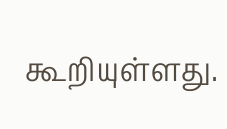கூறியுள்ளது.